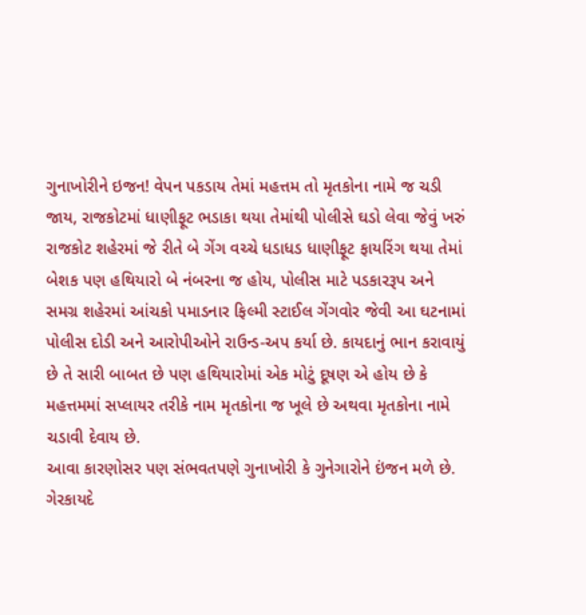ગુનાખોરીને ઇજન! વેપન પકડાય તેમાં મહત્તમ તો મૃતકોના નામે જ ચડી જાય, રાજકોટમાં ધાણીફૂટ ભડાકા થયા તેમાંથી પોલીસે ઘડો લેવા જેવું ખરું
રાજકોટ શહેરમાં જે રીતે બે ગેંગ વચ્ચે ધડાધડ ધાણીફૂટ ફાયરિંગ થયા તેમાં બેશક પણ હથિયારો બે નંબરના જ હોય, પોલીસ માટે પડકારરૂપ અને સમગ્ર શહેરમાં આંચકો પમાડનાર ફિલ્મી સ્ટાઈલ ગેંગવોર જેવી આ ઘટનામાં પોલીસ દોડી અને આરોપીઓને રાઉન્ડ-અપ કર્યા છે. કાયદાનું ભાન કરાવાયું છે તે સારી બાબત છે પણ હથિયારોમાં એક મોટું દૂષણ એ હોય છે કે મહત્તમમાં સપ્લાયર તરીકે નામ મૃતકોના જ ખૂલે છે અથવા મૃતકોના નામે ચડાવી દેવાય છે.
આવા કારણોસર પણ સંભવતપણે ગુનાખોરી કે ગુનેગારોને ઇંજન મળે છે. ગેરકાયદે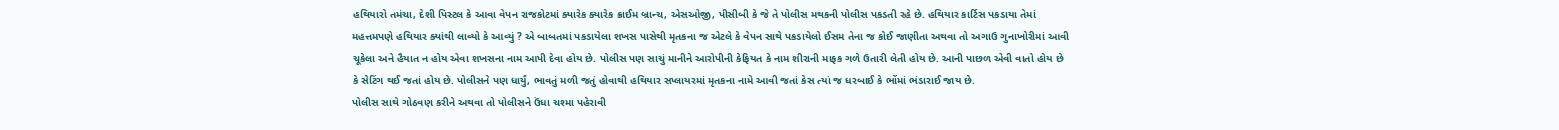હથિયારો તમંચા, દેશી પિસ્ટલ કે આવા વેપન રાજકોટમાં ક્યારેક ક્યારેક ક્રાઈમ બ્રાન્ચ, એસઓજી, પીસીબી કે જે તે પોલીસ મથકની પોલીસ પકડતી રહે છે. હથિયાર કાર્ટિસ પકડાયા તેમાં મહત્તમપણે હથિયાર ક્યાંથી લાવ્યો કે આવ્યું ? એ બાબતમાં પકડાયેલા શખસ પાસેથી મૃતકના જ એટલે કે વેપન સાથે પકડાયેલો ઈસમ તેના જ કોઈ જાણીતા અથવા તો અગાઉ ગુનાખોરીમાં આવી ચૂકેલા અને હૈયાત ન હોય એવા શખસના નામ આપી દેવા હોય છે. પોલીસ પણ સાચું માનીને આરોપીની કેફિયત કે નામ શીરાની માફક ગળે ઉતારી લેતી હોય છે. આની પાછળ એવી વાતો હોય છે કે સેટિંગ થઈ જતાં હોય છે. પોલીસને પણ ધાર્યું, ભાવતું મળી જતું હોવાથી હથિયાર સપ્લાયરમાં મૃતકના નામે આવી જતાં કેસ ત્યાં જ ધરબાઈ કે ભોંમાં ભંડારાઈ જાય છે.
પોલીસ સાથે ગોઠવણ કરીને અથવા તો પોલીસને ઉંધા ચશ્મા પહેરાવી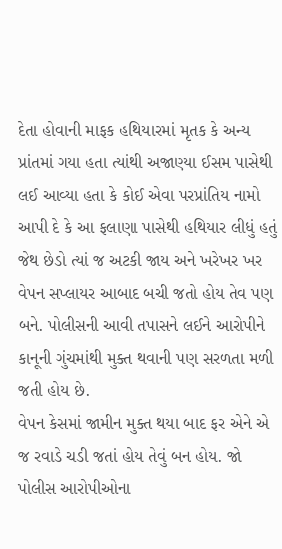દેતા હોવાની માફક હથિયારમાં મૃતક કે અન્ય પ્રાંતમાં ગયા હતા ત્યાંથી અજાણ્યા ઈસમ પાસેથી લઈ આવ્યા હતા કે કોઈ એવા પરપ્રાંતિય નામો આપી દે કે આ ફલાણા પાસેથી હથિયાર લીધું હતું જેથ છેડો ત્યાં જ અટકી જાય અને ખરેખર ખર વેપન સપ્લાયર આબાદ બચી જતો હોય તેવ પણ બને. પોલીસની આવી તપાસને લઈને આરોપીને કાનૂની ગુંચમાંથી મુક્ત થવાની પણ સરળતા મળી જતી હોય છે.
વેપન કેસમાં જામીન મુક્ત થયા બાદ ફર એને એ જ રવાડે ચડી જતાં હોય તેવું બન હોય. જો પોલીસ આરોપીઓના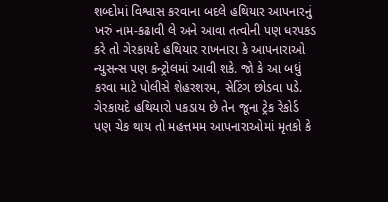શબ્દોમાં વિશ્વાસ કરવાના બદલે હથિયાર આપનારનું ખરું નામ-કઢાવી લે અને આવા તત્વોની પણ ધરપકડ કરે તો ગેરકાયદે હથિયાર રાખનારા કે આપનારાઓ ન્યુસન્સ પણ કન્ટ્રોલમાં આવી શકે. જો કે આ બધું કરવા માટે પોલીસે શેહરશરમ, સેટિંગ છોડવા પડે. ગેરકાયદે હથિયારો પકડાય છે તેન જૂના ટ્રેક રેકોર્ડ પણ ચેક થાય તો મહત્તમમ આપનારાઓમાં મૃતકો કે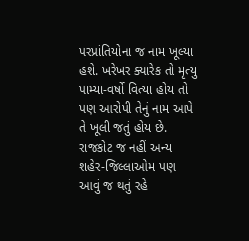પરપ્રાંતિયોના જ નામ ખૂલ્યા હશે. ખરેખર ક્યારેક તો મૃત્યુ પામ્યા-વર્ષો વિત્યા હોય તો પણ આરોપી તેનું નામ આપે તે ખૂલી જતું હોય છે.
રાજકોટ જ નહીં અન્ય શહેર-જિલ્લાઓમ પણ આવું જ થતું રહે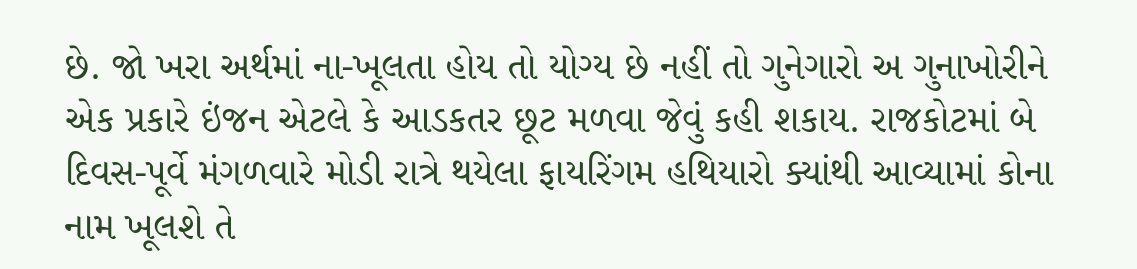છે. જો ખરા અર્થમાં ના-ખૂલતા હોય તો યોગ્ય છે નહીં તો ગુનેગારો અ ગુનાખોરીને એક પ્રકારે ઇંજન એટલે કે આડકતર છૂટ મળવા જેવું કહી શકાય. રાજકોટમાં બે દિવસ-પૂર્વે મંગળવારે મોડી રાત્રે થયેલા ફાયરિંગમ હથિયારો ક્યાંથી આવ્યામાં કોના નામ ખૂલશે તે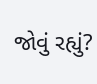જોવું રહ્યું?